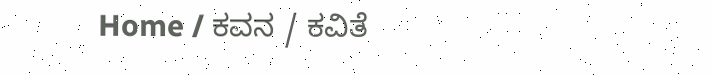Home / ಕವನ / ಕವಿತೆ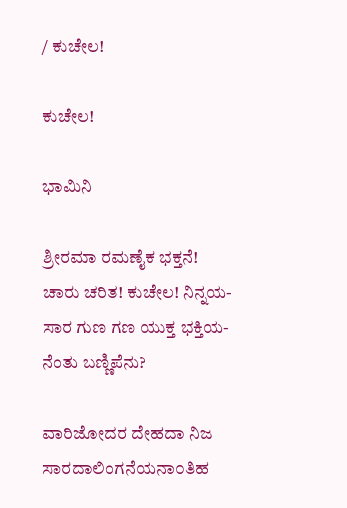/ ಕುಚೇಲ!

ಕುಚೇಲ!

ಭಾಮಿನಿ

ಶ್ರೀರಮಾ ರಮಣೈಕ ಭಕ್ತನೆ!
ಚಾರು ಚರಿತ! ಕುಚೇಲ! ನಿನ್ನಯ-
ಸಾರ ಗುಣ ಗಣ ಯುಕ್ತ ಭಕ್ತಿಯ-
ನೆಂತು ಬಣ್ಣಿಪೆನು?

ವಾರಿಜೋದರ ದೇಹದಾ ನಿಜ
ಸಾರದಾಲಿಂಗನೆಯನಾ೦ತಿಹ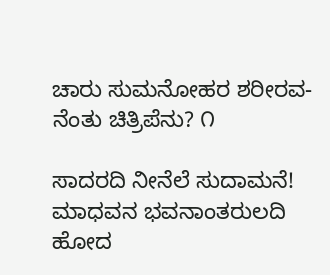ಚಾರು ಸುಮನೋಹರ ಶರೀರವ-
ನೆಂತು ಚಿತ್ರಿಪೆನು? ೧

ಸಾದರದಿ ನೀನೆಲೆ ಸುದಾಮನೆ!
ಮಾಧವನ ಭವನಾಂತರುಲದಿ
ಹೋದ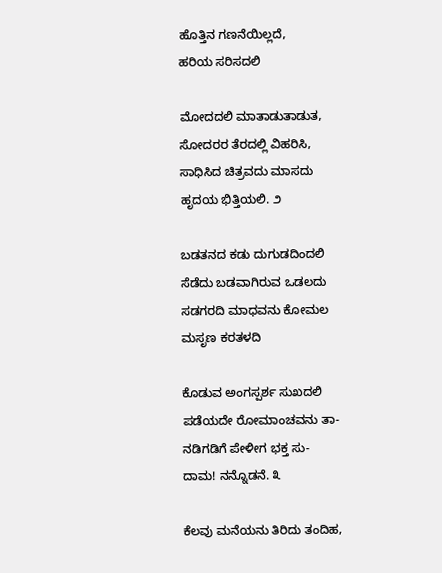ಹೊತ್ತಿನ ಗಣನೆಯಿಲ್ಲದೆ,
ಹರಿಯ ಸರಿಸದಲಿ

ಮೋದದಲಿ ಮಾತಾಡುತಾಡುತ,
ಸೋದರರ ತೆರದಲ್ಲಿ ವಿಹರಿಸಿ,
ಸಾಧಿಸಿದ ಚಿತ್ರವದು ಮಾಸದು
ಹೃದಯ ಭಿತ್ತಿಯಲಿ. ೨

ಬಡತನದ ಕಡು ದುಗುಡದಿಂದಲಿ
ಸೆಡೆದು ಬಡವಾಗಿರುವ ಒಡಲದು
ಸಡಗರದಿ ಮಾಧವನು ಕೋಮಲ
ಮಸೃಣ ಕರತಳದಿ

ಕೊಡುವ ಅಂಗಸ್ಪರ್ಶ ಸುಖದಲಿ
ಪಡೆಯದೇ ರೋಮಾಂಚವನು ತಾ-
ನಡಿಗಡಿಗೆ ಪೇಳೀಗ ಭಕ್ತ ಸು-
ದಾಮ! ನನ್ನೊಡನೆ. ೩

ಕೆಲವು ಮನೆಯನು ತಿರಿದು ತಂದಿಹ,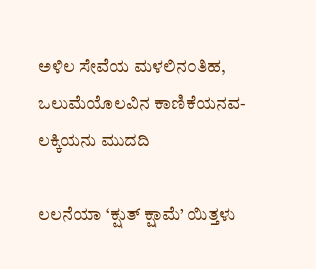ಅಳಿಲ ಸೇವೆಯ ಮಳಲಿನ೦ತಿಹ,
ಒಲುಮೆಯೊಲವಿನ ಕಾಣಿಕೆಯನವ-
ಲಕ್ಕಿಯನು ಮುದದಿ

ಲಲನೆಯಾ ‘ಕ್ಷುತ್‌ ಕ್ಷಾಮೆ’ ಯಿತ್ತಳು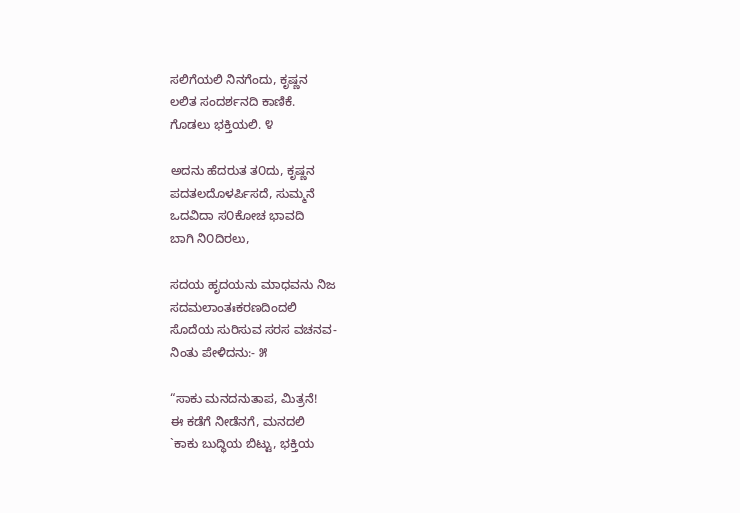ಸಲಿಗೆಯಲಿ ನಿನಗೆಂದು, ಕೃಷ್ಣನ
ಲಲಿತ ಸಂದರ್ಶನದಿ ಕಾಣಿಕೆ.
ಗೊಡಲು ಭಕ್ತಿಯಲಿ. ೪

ಅದನು ಹೆದರುತ ತ೦ದು, ಕೃಷ್ಣನ
ಪದತಲದೊಳರ್ಪಿಸದೆ, ಸುಮ್ಮನೆ
ಒದವಿದಾ ಸ೦ಕೋಚ ಭಾವದಿ
ಬಾಗಿ ನಿ೦ದಿರಲು,

ಸದಯ ಹೃದಯನು ಮಾಧವನು ನಿಜ
ಸದಮಲಾಂತಃಕರಣದಿಂದಲಿ
ಸೊದೆಯ ಸುರಿಸುವ ಸರಸ ವಚನವ-
ನಿಂತು ಪೇಳಿದನು:- ೫

“ಸಾಕು ಮನದನುತಾಪ, ಮಿತ್ರನೆ!
ಈ ಕಡೆಗೆ ನೀಡೆನಗೆ, ಮನದಲಿ
`ಕಾಕು ಬುದ್ಧಿಯ ಬಿಟ್ಟು, ಭಕ್ತಿಯ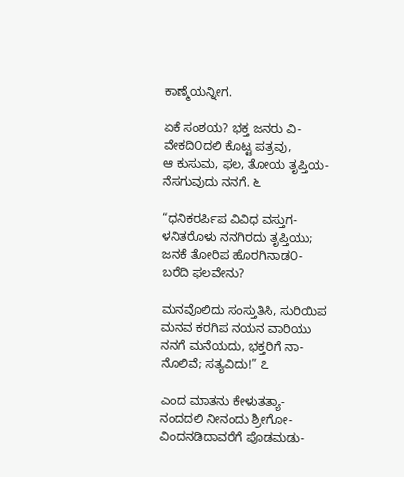ಕಾಣ್ಮೆಯನ್ನೀಗ.

ಏಕೆ ಸಂಶಯ? ಭಕ್ತ ಜನರು ವಿ-
ವೇಕದಿ೦ದಲಿ ಕೊಟ್ಟ ಪತ್ರವು,
ಆ ಕುಸುಮ, ಫಲ, ತೋಯ ತೃಪ್ತಿಯ-
ನೆಸಗುವುದು ನನಗೆ. ೬

“ಧನಿಕರರ್ಪಿಪ ವಿವಿಧ ವಸ್ತುಗ-
ಳನಿತರೊಳು ನನಗಿರದು ತೃಪ್ತಿಯು;
ಜನಕೆ ತೋರಿಪ ಹೊರಗಿನಾಡ೦-
ಬರೆದಿ ಫಲವೇನು?

ಮನವೊಲಿದು ಸಂಸ್ತುತಿಸಿ, ಸುರಿಯಿಪ
ಮನವ ಕರಗಿಪ ನಯನ ವಾರಿಯು
ನನಗೆ ಮನೆಯದು, ಭಕ್ತರಿಗೆ ನಾ-
ನೊಲಿವೆ; ಸತ್ಯವಿದು!” ೭

ಎಂದ ಮಾತನು ಕೇಳುತತ್ಯಾ-
ನಂದದಲಿ ನೀನಂದು ಶ್ರೀಗೋ-
ವಿಂದನಡಿದಾವರೆಗೆ ಪೊಡಮಡು-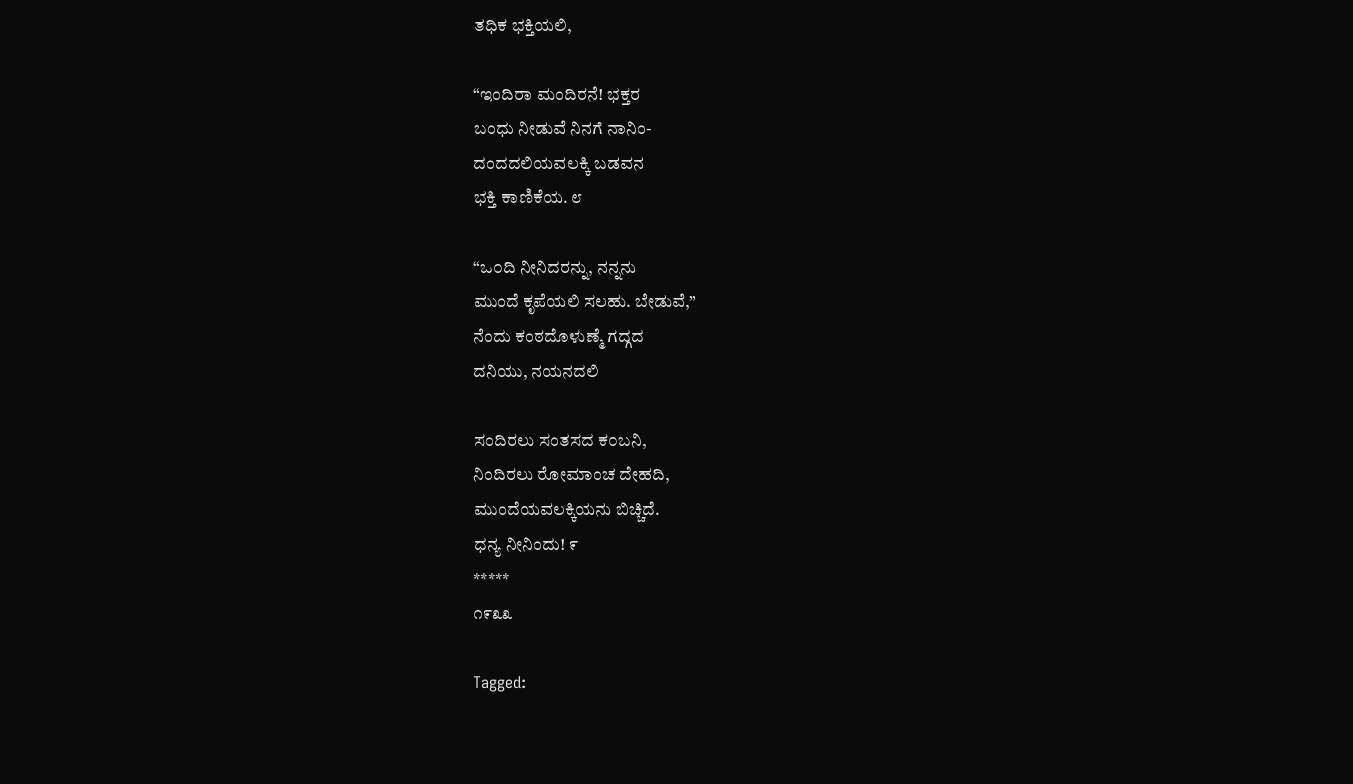ತಧಿಕ ಭಕ್ತಿಯಲಿ,

“ಇಂದಿರಾ ಮಂದಿರನೆ! ಭಕ್ತರ
ಬಂಧು ನೀಡುವೆ ನಿನಗೆ ನಾನಿಂ-
ದಂದದಲಿಯವಲಕ್ಕಿ ಬಡವನ
ಭಕ್ತಿ ಕಾಣಿಕೆಯ. ೮

“ಒ೦ದಿ ನೀನಿದರನ್ನು, ನನ್ನನು
ಮುಂದೆ ಕೃಪೆಯಲಿ ಸಲಹು. ಬೇಡುವೆ,”
ನೆಂದು ಕಂಠದೊಳುಣ್ಮೆ ಗದ್ಗದ
ದನಿಯು, ನಯನದಲಿ

ಸಂದಿರಲು ಸಂತಸದ ಕ೦ಬನಿ,
ನಿಂದಿರಲು ರೋಮಾಂಚ ದೇಹದಿ,
ಮುಂದೆಯವಲಕ್ಕಿಯನು ಬಿಚ್ಚಿದೆ.
ಧನ್ಯ ನೀನಿಂದು! ೯
*****
೧೯೩೩

Tagged: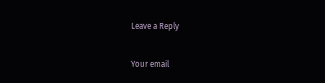Leave a Reply

Your email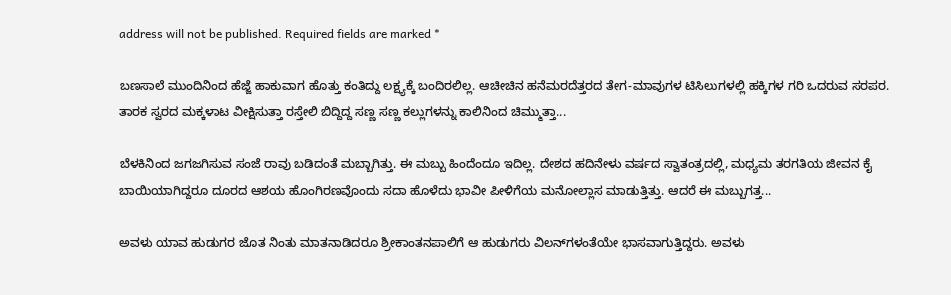address will not be published. Required fields are marked *

ಬಣಸಾಲೆ ಮುಂದಿನಿಂದ ಹೆಜ್ಜೆ ಹಾಕುವಾಗ ಹೊತ್ತು ಕಂತಿದ್ದು ಲಕ್ಷ್ಯಕ್ಕೆ ಬಂದಿರಲಿಲ್ಲ. ಆಚೀಚಿನ ಹನೆಮರದೆತ್ತರದ ತೇಗ-ಮಾವುಗಳ ಟಿಸಿಲುಗಳಲ್ಲಿ ಹಕ್ಕಿಗಳ ಗರಿ ಒದರುವ ಸರಪರ. ತಾರಕ ಸ್ವರದ ಮಕ್ಕಳಾಟ ವೀಕ್ಷಿಸುತ್ತಾ ರಸ್ತೇಲಿ ಬಿದ್ದಿದ್ದ ಸಣ್ಣ ಸಣ್ಣ ಕಲ್ಲುಗಳನ್ನು ಕಾಲಿನಿಂದ ಚಿಮ್ಮುತ್ತಾ...

ಬೆಳಕಿನಿಂದ ಜಗಜಗಿಸುವ ಸಂಜೆ ರಾವು ಬಡಿದಂತೆ ಮಬ್ಬಾಗಿತ್ತು. ಈ ಮಬ್ಬು ಹಿಂದೆಂದೂ ಇದಿಲ್ಲ. ದೇಶದ ಹದಿನೇಳು ವರ್ಷದ ಸ್ವಾತಂತ್ರದಲ್ಲಿ, ಮಧ್ಯಮ ತರಗತಿಯ ಜೀವನ ಕೈ ಬಾಯಿಯಾಗಿದ್ದರೂ ದೂರದ ಆಶಯ ಹೊಂಗಿರಣವೊಂದು ಸದಾ ಹೊಳೆದು ಭಾವೀ ಪೀಳಿಗೆಯ ಮನೋಲ್ಲಾಸ ಮಾಡುತ್ತಿತ್ತು. ಆದರೆ ಈ ಮಬ್ಬುಗತ್ತ...

ಅವಳು ಯಾವ ಹುಡುಗರ ಜೊತ ನಿಂತು ಮಾತನಾಡಿದರೂ ಶ್ರೀಕಾಂತನಪಾಲಿಗೆ ಆ ಹುಡುಗರು ವಿಲನ್‌ಗಳಂತೆಯೇ ಭಾಸವಾಗುತ್ತಿದ್ದರು. ಅವಳು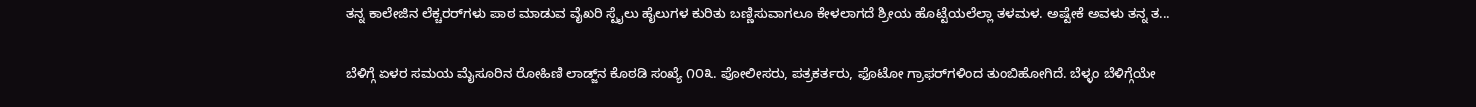ತನ್ನ ಕಾಲೇಜಿನ ಲೆಕ್ಚರರ್‌ಗಳು ಪಾಠ ಮಾಡುವ ವೈಖರಿ ಸ್ಟೈಲು ಹೈಲುಗಳ ಕುರಿತು ಬಣ್ಣಿಸುವಾಗಲೂ ಕೇಳಲಾಗದೆ ಶ್ರೀಯ ಹೊಟ್ಟೆಯಲೆಲ್ಲಾ ತಳಮಳ. ಅಷ್ಟೇಕೆ ಅವಳು ತನ್ನ ತ...

ಬೆಳಿಗ್ಗೆ ಏಳರ ಸಮಯ ಮೈಸೂರಿನ ರೋಹಿಣಿ ಲಾಡ್ಜ್‌ನ ಕೊಠಡಿ ಸಂಖ್ಯೆ ೧೦೩. ಪೋಲೀಸರು, ಪತ್ರಕರ್ತರು, ಫೊಟೋ ಗ್ರಾಫರ್‌ಗಳಿಂದ ತುಂಬಿಹೋಗಿದೆ. ಬೆಳ್ಳಂ ಬೆಳಿಗ್ಗೆಯೇ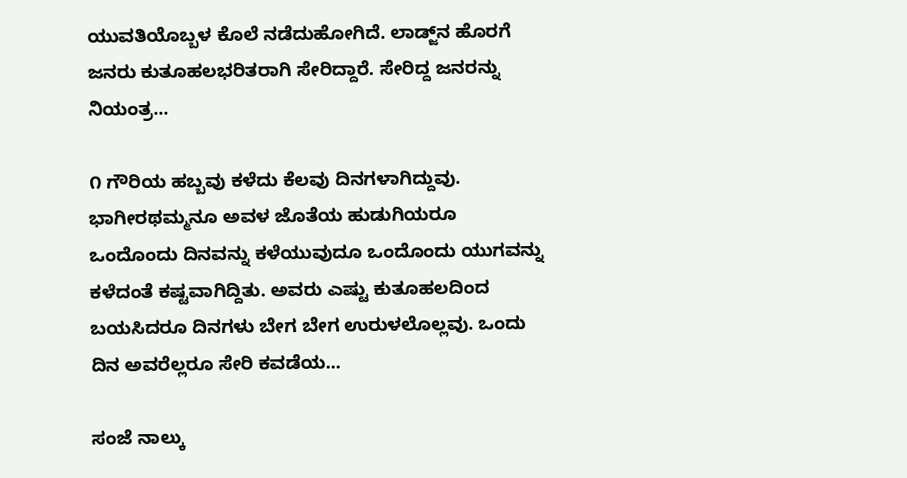ಯುವತಿಯೊಬ್ಬಳ ಕೊಲೆ ನಡೆದುಹೋಗಿದೆ. ಲಾಡ್ಜ್‌ನ ಹೊರಗೆ ಜನರು ಕುತೂಹಲಭರಿತರಾಗಿ ಸೇರಿದ್ದಾರೆ. ಸೇರಿದ್ದ ಜನರನ್ನು ನಿಯಂತ್ರ...

೧ ಗೌರಿಯ ಹಬ್ಬವು ಕಳೆದು ಕೆಲವು ದಿನಗಳಾಗಿದ್ದುವು. ಭಾಗೀರಥಮ್ಮನೂ ಅವಳ ಜೊತೆಯ ಹುಡುಗಿಯರೂ ಒಂದೊಂದು ದಿನವನ್ನು ಕಳೆಯುವುದೂ ಒಂದೊಂದು ಯುಗವನ್ನು ಕಳೆದಂತೆ ಕಷ್ಟವಾಗಿದ್ದಿತು. ಅವರು ಎಷ್ಟು ಕುತೂಹಲದಿಂದ ಬಯಸಿದರೂ ದಿನಗಳು ಬೇಗ ಬೇಗ ಉರುಳಲೊಲ್ಲವು. ಒಂದು ದಿನ ಅವರೆಲ್ಲರೂ ಸೇರಿ ಕವಡೆಯ...

ಸಂಜೆ ನಾಲ್ಕು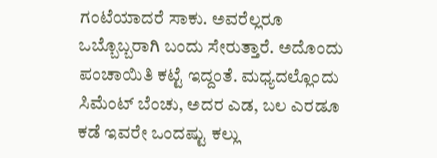ಗಂಟೆಯಾದರೆ ಸಾಕು. ಅವರೆಲ್ಲರೂ ಒಬ್ಬೊಬ್ಬರಾಗಿ ಬಂದು ಸೇರುತ್ತಾರೆ. ಅದೊಂದು ಪಂಚಾಯಿತಿ ಕಟ್ಟೆ ಇದ್ದಂತೆ. ಮಧ್ಯದಲ್ಲೊಂದು ಸಿಮೆಂಟ್ ಬೆಂಚು, ಅದರ ಎಡ, ಬಲ ಎರಡೂ ಕಡೆ ಇವರೇ ಒಂದಷ್ಟು ಕಲ್ಲು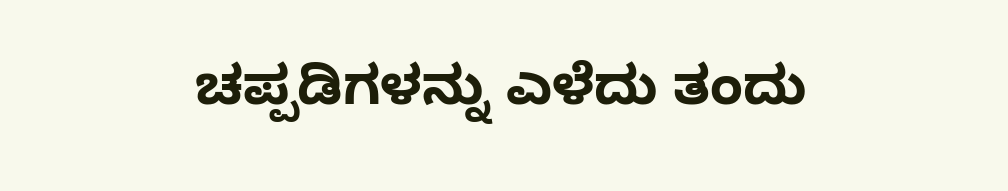ಚಪ್ಪಡಿಗಳನ್ನು ಎಳೆದು ತಂದು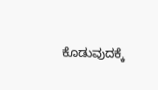ಕೊಡುವುದಕ್ಕೆ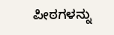ಪೀಠಗಳನ್ನು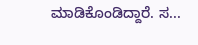ಮಾಡಿಕೊಂಡಿದ್ದಾರೆ. ಸ...